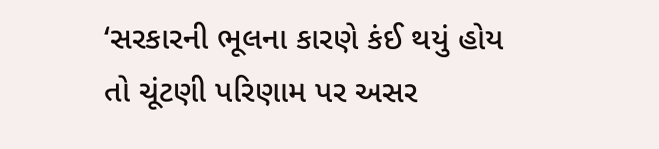‘સરકારની ભૂલના કારણે કંઈ થયું હોય તો ચૂંટણી પરિણામ પર અસર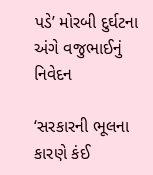પડે’ મોરબી દુર્ઘટના અંગે વજુભાઈનું નિવેદન

‘સરકારની ભૂલના કારણે કંઈ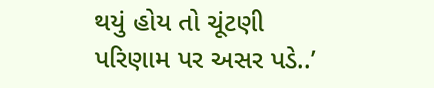થયું હોય તો ચૂંટણી પરિણામ પર અસર પડે..’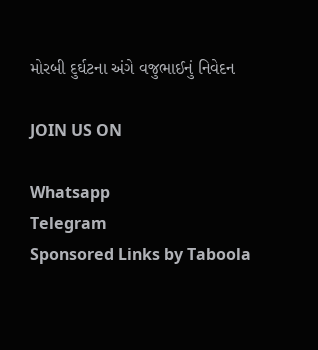મોરબી દુર્ઘટના અંગે વજુભાઈનું નિવેદન

JOIN US ON

Whatsapp
Telegram
Sponsored Links by Taboola